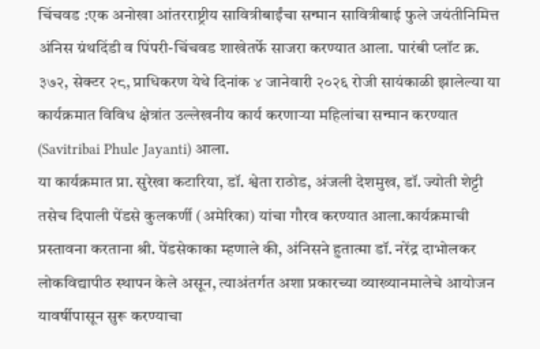चिंचवड :एक अनोखा आंतरराष्ट्रीय सावित्रीबाईंचा सन्मान सावित्रीबाई फुले जयंतीनिमित्त अंनिस ग्रंथदिंडी व पिंपरी-चिंचवड शाखेतर्फे साजरा करण्यात आला. पारंबी प्लॉट क्र. ३७२, सेक्टर २८, प्राधिकरण येथे दिनांक ४ जानेवारी २०२६ रोजी सायंकाळी झालेल्या या कार्यक्रमात विविध क्षेत्रांत उल्लेखनीय कार्य करणाऱ्या महिलांचा सन्मान करण्यात (Savitribai Phule Jayanti) आला.
या कार्यक्रमात प्रा. सुरेखा कटारिया, डॉ. श्वेता राठोड, अंजली देशमुख, डॉ. ज्योती शेट्टी तसेच दिपाली पेंडसे कुलकर्णी (अमेरिका) यांचा गौरव करण्यात आला.कार्यक्रमाची प्रस्तावना करताना श्री. पेंडसेकाका म्हणाले की, अंनिसने हुतात्मा डॉ. नरेंद्र दाभोलकर लोकविद्यापीठ स्थापन केले असून, त्याअंतर्गत अशा प्रकारच्या व्याख्यानमालेचे आयोजन यावर्षीपासून सुरू करण्याचा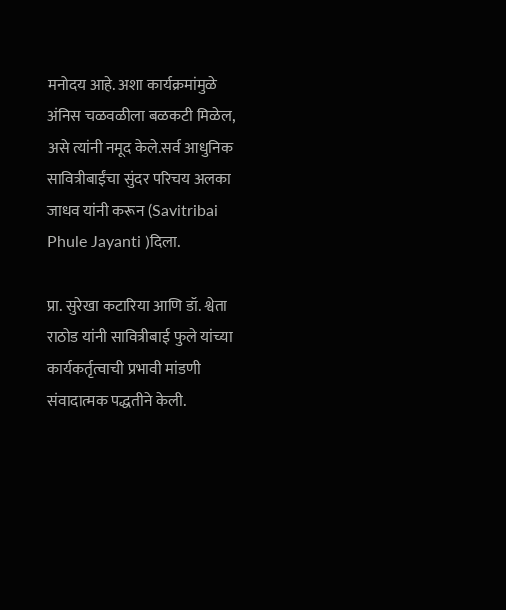मनोदय आहे. अशा कार्यक्रमांमुळे अंनिस चळवळीला बळकटी मिळेल, असे त्यांनी नमूद केले.सर्व आधुनिक सावित्रीबाईंचा सुंदर परिचय अलका जाधव यांनी करून (Savitribai Phule Jayanti )दिला.

प्रा. सुरेखा कटारिया आणि डॉ. श्वेता राठोड यांनी सावित्रीबाई फुले यांच्या कार्यकर्तृत्वाची प्रभावी मांडणी संवादात्मक पद्धतीने केली.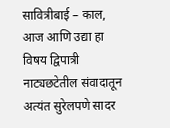सावित्रीबाई – काल, आज आणि उद्या हा विषय द्विपात्री नाट्यछटेतील संवादातून अत्यंत सुरेलपणे सादर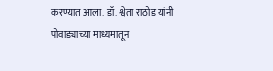करण्यात आला. डॉ. श्वेता राठोड यांनी पोवाड्याच्या माध्यमातून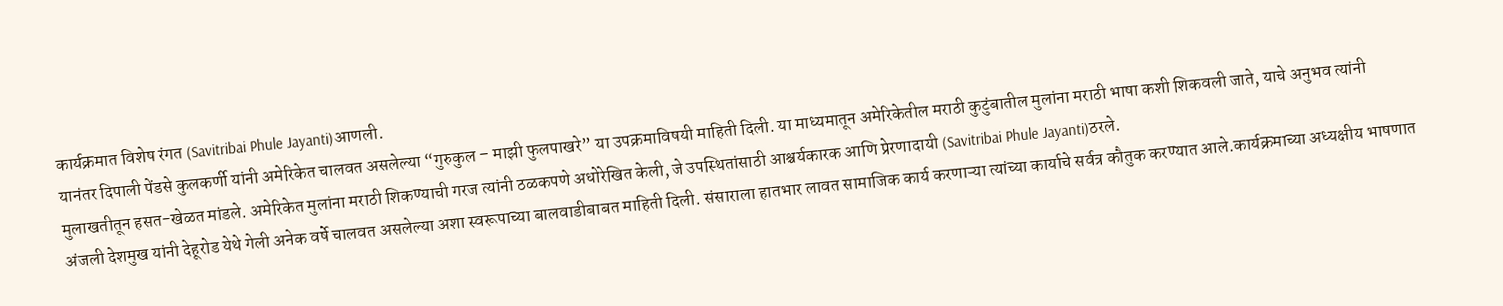कार्यक्रमात विशेष रंगत (Savitribai Phule Jayanti)आणली.
यानंतर दिपाली पेंडसे कुलकर्णी यांनी अमेरिकेत चालवत असलेल्या “गुरुकुल – माझी फुलपाखरे” या उपक्रमाविषयी माहिती दिली. या माध्यमातून अमेरिकेतील मराठी कुटुंबातील मुलांना मराठी भाषा कशी शिकवली जाते, याचे अनुभव त्यांनी मुलाखतीतून हसत-खेळत मांडले. अमेरिकेत मुलांना मराठी शिकण्याची गरज त्यांनी ठळकपणे अधोरेखित केली, जे उपस्थितांसाठी आश्चर्यकारक आणि प्रेरणादायी (Savitribai Phule Jayanti)ठरले.
अंजली देशमुख यांनी देहूरोड येथे गेली अनेक वर्षे चालवत असलेल्या अशा स्वरूपाच्या बालवाडीबाबत माहिती दिली. संसाराला हातभार लावत सामाजिक कार्य करणाऱ्या त्यांच्या कार्याचे सर्वत्र कौतुक करण्यात आले.कार्यक्रमाच्या अध्यक्षीय भाषणात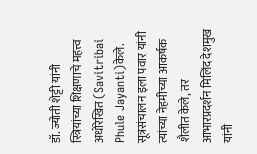डॉ. ज्योती शेट्टी यांनी स्त्रियांच्या शिक्षणाचे महत्त्व अधोरेखित (Savitribai Phule Jayanti)केले.
सूत्रसंचालन इला पवार यांनी त्यांच्या नेहमीच्या आकर्षक शैलीत केले, तर आभारप्रदर्शन मिलिंद देशमुख यांनी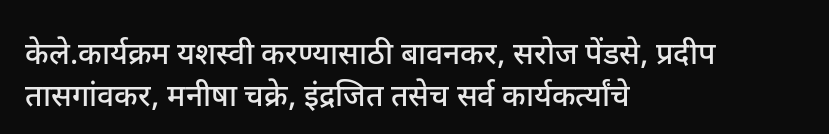केले.कार्यक्रम यशस्वी करण्यासाठी बावनकर, सरोज पेंडसे, प्रदीप तासगांवकर, मनीषा चक्रे, इंद्रजित तसेच सर्व कार्यकर्त्यांचे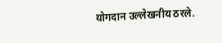योगदान उल्लेखनीय ठरले.